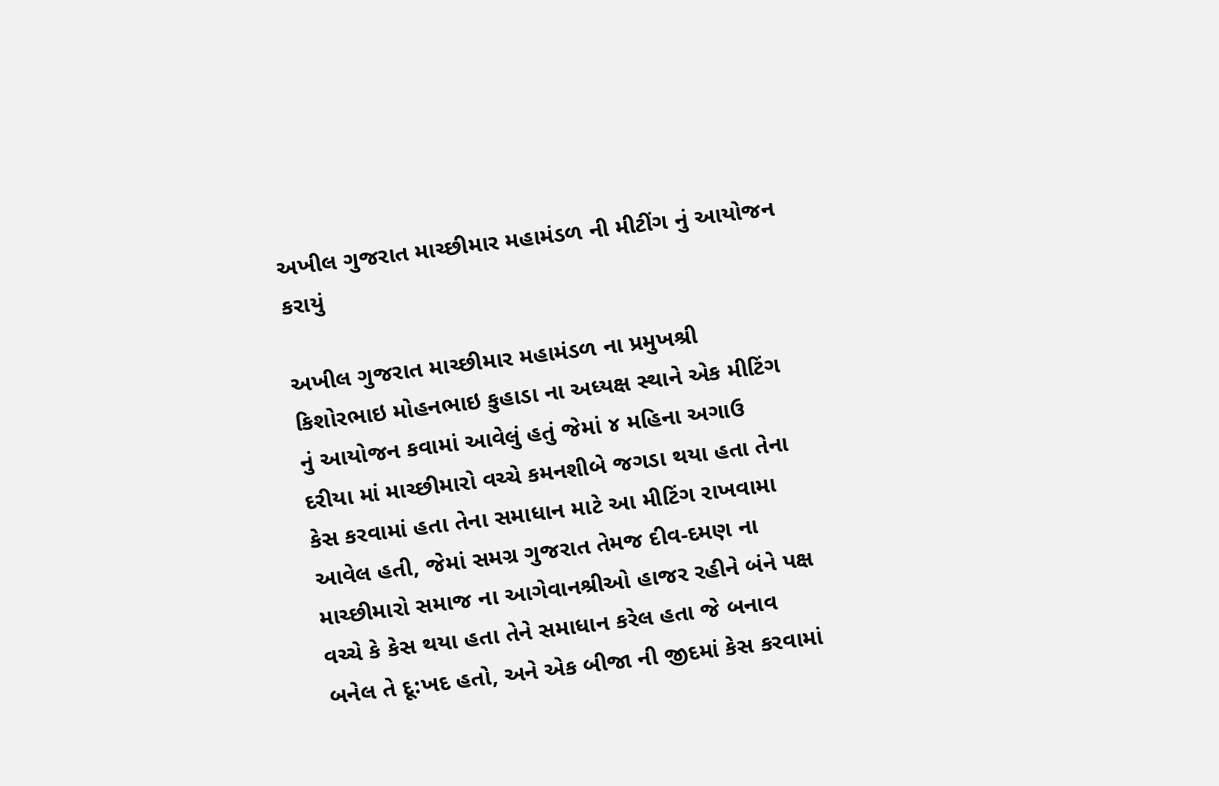અખીલ ગુજરાત માચ્છીમાર મહામંડળ ની મીટીંગ નું આયોજન કરાયું

અખીલ ગુજરાત માચ્છીમાર મહામંડળ ના પ્રમુખશ્રી કિશોરભાઇ મોહનભાઇ કુહાડા ના અધ્યક્ષ સ્થાને એક મીટિંગ નું આયોજન કવામાં આવેલું હતું જેમાં ૪ મહિના અગાઉ દરીયા માં માચ્છીમારો વચ્ચે કમનશીબે જગડા થયા હતા તેના કેસ કરવામાં હતા તેના સમાધાન માટે આ મીટિંગ રાખવામા આવેલ હતી, જેમાં સમગ્ર ગુજરાત તેમજ દીવ-દમણ ના માચ્છીમારો સમાજ ના આગેવાનશ્રીઓ હાજર રહીને બંને પક્ષ વચ્ચે કે કેસ થયા હતા તેને સમાધાન કરેલ હતા જે બનાવ બનેલ તે દૂ:ખદ હતો, અને એક બીજા ની જીદમાં કેસ કરવામાં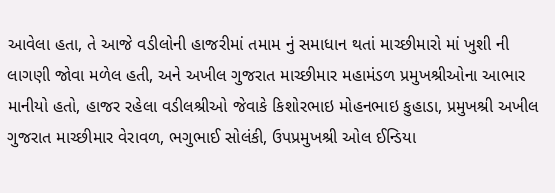આવેલા હતા, તે આજે વડીલોની હાજરીમાં તમામ નું સમાધાન થતાં માચ્છીમારો માં ખુશી ની લાગણી જોવા મળેલ હતી, અને અખીલ ગુજરાત માચ્છીમાર મહામંડળ પ્રમુખશ્રીઓના આભાર માનીયો હતો, હાજર રહેલા વડીલશ્રીઓ જેવાકે કિશોરભાઇ મોહનભાઇ કુહાડા, પ્રમુખશ્રી અખીલ ગુજરાત માચ્છીમાર વેરાવળ, ભગુભાઈ સોલંકી, ઉપપ્રમુખશ્રી ઓલ ઈન્ડિયા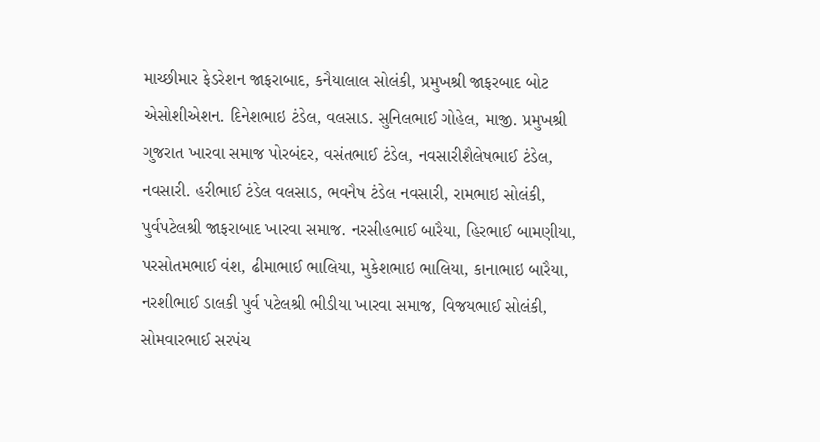માચ્છીમાર ફેડરેશન જાફરાબાદ, કનૈયાલાલ સોલંકી, પ્રમુખશ્રી જાફરબાદ બોટ એસોશીએશન. દિનેશભાઇ ટંડેલ, વલસાડ. સુનિલભાઈ ગોહેલ, માજી. પ્રમુખશ્રી ગુજરાત ખારવા સમાજ પોરબંદર, વસંતભાઈ ટંડેલ, નવસારીશૈલેષભાઈ ટંડેલ, નવસારી. હરીભાઈ ટંડેલ વલસાડ, ભવનૈષ ટંડેલ નવસારી, રામભાઇ સોલંકી, પુર્વપટેલશ્રી જાફરાબાદ ખારવા સમાજ. નરસીહભાઈ બારૈયા, હિરભાઈ બામણીયા, પરસોતમભાઈ વંશ, ઢીમાભાઈ ભાલિયા, મુકેશભાઇ ભાલિયા, કાનાભાઇ બારૈયા, નરશીભાઈ ડાલકી પુર્વ પટેલશ્રી ભીડીયા ખારવા સમાજ, વિજયભાઈ સોલંકી, સોમવારભાઈ સરપંચ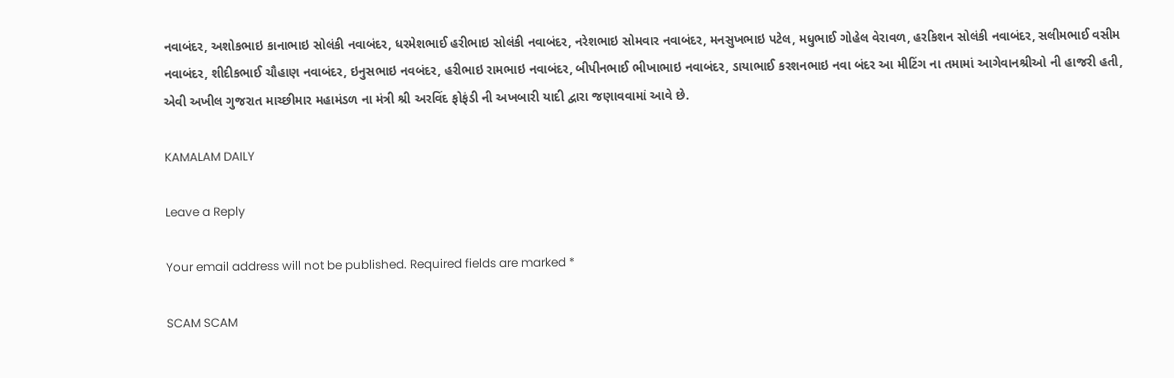નવાબંદર, અશોકભાઇ કાનાભાઇ સોલંકી નવાબંદર, ધરમેશભાઈ હરીભાઇ સોલંકી નવાબંદર, નરેશભાઇ સોમવાર નવાબંદર, મનસુખભાઇ પટેલ, મધુભાઈ ગોહેલ વેરાવળ, હરકિશન સોલંકી નવાબંદર, સલીમભાઈ વસીમ નવાબંદર, શીદીકભાઈ ચૌહાણ નવાબંદર, ઇનુસભાઇ નવબંદર, હરીભાઇ રામભાઇ નવાબંદર, બીપીનભાઈ ભીખાભાઇ નવાબંદર, ડાયાભાઈ કરશનભાઇ નવા બંદર આ મીટિંગ ના તમામાં આગેવાનશ્રીઓ ની હાજરી હતી, એવી અખીલ ગુજરાત માચ્છીમાર મહામંડળ ના મંત્રી શ્રી અરવિંદ ફોફંડી ની અખબારી યાદી દ્વારા જણાવવામાં આવે છે.

KAMALAM DAILY

Leave a Reply

Your email address will not be published. Required fields are marked *

SCAM SCAM